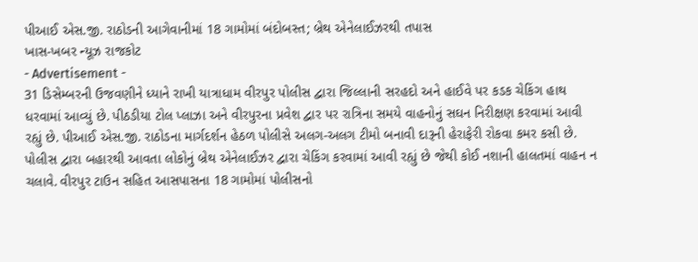પીઆઈ એસ.જી. રાઠોડની આગેવાનીમાં 18 ગામોમાં બંદોબસ્ત; બ્રેથ એનેલાઈઝરથી તપાસ
ખાસ-ખબર ન્યૂઝ રાજકોટ
- Advertisement -
31 ડિસેમ્બરની ઉજવણીને ધ્યાને રાખી યાત્રાધામ વીરપુર પોલીસ દ્વારા જિલ્લાની સરહદો અને હાઈવે પર કડક ચેકિંગ હાથ ધરવામાં આવ્યું છે. પીઠડીયા ટોલ પ્લાઝા અને વીરપુરના પ્રવેશ દ્વાર પર રાત્રિના સમયે વાહનોનું સઘન નિરીક્ષણ કરવામાં આવી રહ્યું છે. પીઆઈ એસ.જી. રાઠોડના માર્ગદર્શન હેઠળ પોલીસે અલગ-અલગ ટીમો બનાવી દારૂની હેરાફેરી રોકવા કમર કસી છે.
પોલીસ દ્વારા બહારથી આવતા લોકોનું બ્રેથ એનેલાઈઝર દ્વારા ચેકિંગ કરવામાં આવી રહ્યું છે જેથી કોઈ નશાની હાલતમાં વાહન ન ચલાવે. વીરપુર ટાઉન સહિત આસપાસના 18 ગામોમાં પોલીસનો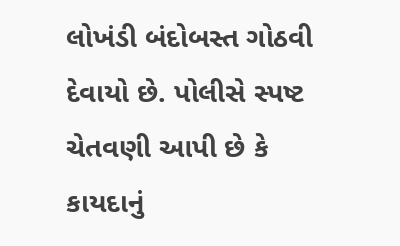લોખંડી બંદોબસ્ત ગોઠવી દેવાયો છે. પોલીસે સ્પષ્ટ ચેતવણી આપી છે કે કાયદાનું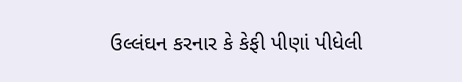ઉલ્લંઘન કરનાર કે કેફી પીણાં પીધેલી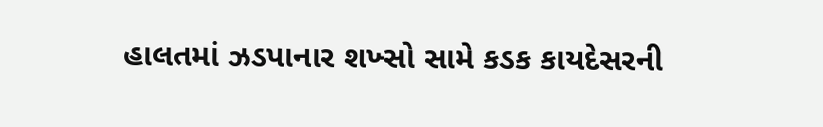હાલતમાં ઝડપાનાર શખ્સો સામે કડક કાયદેસરની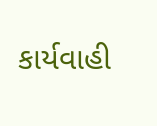કાર્યવાહી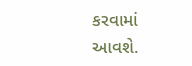કરવામાં આવશે.